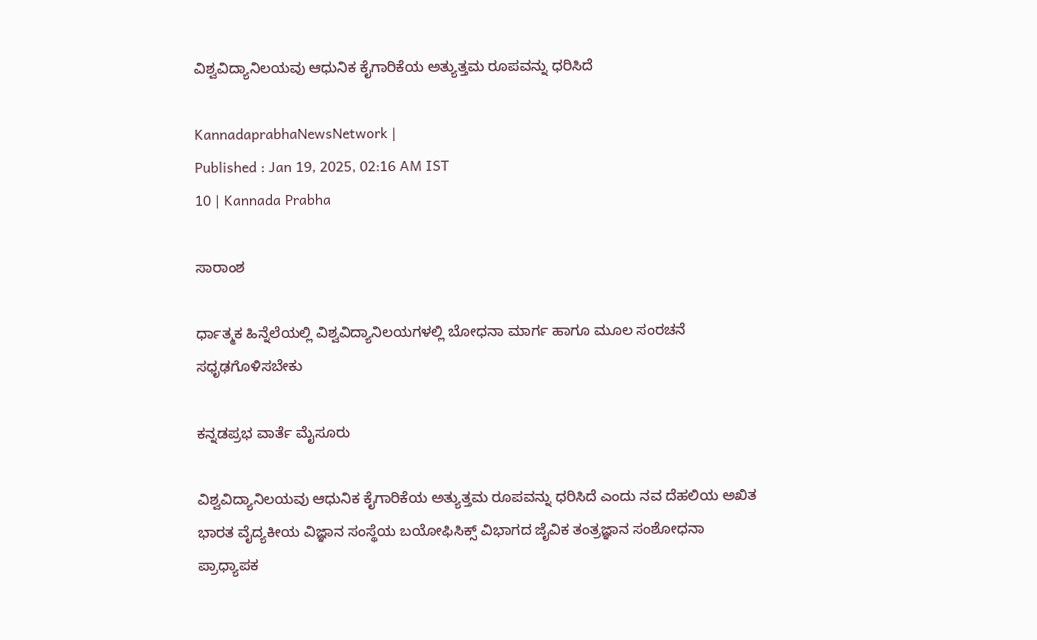ವಿಶ್ವವಿದ್ಯಾನಿಲಯವು ಆಧುನಿಕ ಕೈಗಾರಿಕೆಯ ಅತ್ಯುತ್ತಮ ರೂಪವನ್ನು ಧರಿಸಿದೆ

KannadaprabhaNewsNetwork |
Published : Jan 19, 2025, 02:16 AM IST
10 | Kannada Prabha

ಸಾರಾಂಶ

ರ್ಧಾತ್ಮಕ ಹಿನ್ನೆಲೆಯಲ್ಲಿ ವಿಶ್ವವಿದ್ಯಾನಿಲಯಗಳಲ್ಲಿ ಬೋಧನಾ ಮಾರ್ಗ ಹಾಗೂ ಮೂಲ ಸಂರಚನೆ ಸಧೃಢಗೊಳಿಸಬೇಕು

ಕನ್ನಡಪ್ರಭ ವಾರ್ತೆ ಮೈಸೂರು

ವಿಶ್ವವಿದ್ಯಾನಿಲಯವು ಆಧುನಿಕ ಕೈಗಾರಿಕೆಯ ಅತ್ಯುತ್ತಮ ರೂಪವನ್ನು ಧರಿಸಿದೆ ಎಂದು ನವ ದೆಹಲಿಯ ಅಖಿತ ಭಾರತ ವೈದ್ಯಕೀಯ ವಿಜ್ಞಾನ ಸಂಸ್ಥೆಯ ಬಯೋಫಿಸಿಕ್ಸ್ ವಿಭಾಗದ ಜೈವಿಕ ತಂತ್ರಜ್ಞಾನ ಸಂಶೋಧನಾ ಪ್ರಾಧ್ಯಾಪಕ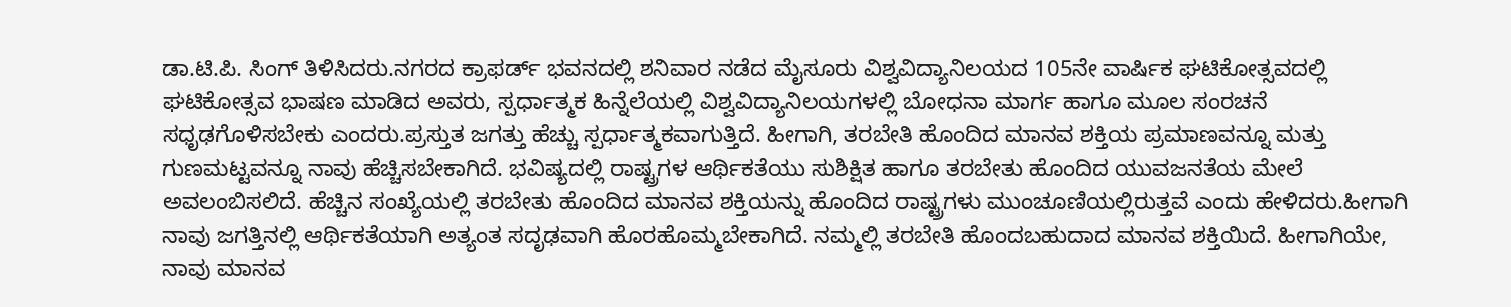ಡಾ.ಟಿ.ಪಿ. ಸಿಂಗ್ ತಿಳಿಸಿದರು.ನಗರದ ಕ್ರಾಫರ್ಡ್ ಭವನದಲ್ಲಿ ಶನಿವಾರ ನಡೆದ ಮೈಸೂರು ವಿಶ್ವವಿದ್ಯಾನಿಲಯದ 105ನೇ ವಾರ್ಷಿಕ ಘಟಿಕೋತ್ಸವದಲ್ಲಿ ಘಟಿಕೋತ್ಸವ ಭಾಷಣ ಮಾಡಿದ ಅವರು, ಸ್ಪರ್ಧಾತ್ಮಕ ಹಿನ್ನೆಲೆಯಲ್ಲಿ ವಿಶ್ವವಿದ್ಯಾನಿಲಯಗಳಲ್ಲಿ ಬೋಧನಾ ಮಾರ್ಗ ಹಾಗೂ ಮೂಲ ಸಂರಚನೆ ಸಧೃಢಗೊಳಿಸಬೇಕು ಎಂದರು.ಪ್ರಸ್ತುತ ಜಗತ್ತು ಹೆಚ್ಚು ಸ್ಪರ್ಧಾತ್ಮಕವಾಗುತ್ತಿದೆ. ಹೀಗಾಗಿ, ತರಬೇತಿ ಹೊಂದಿದ ಮಾನವ ಶಕ್ತಿಯ ಪ್ರಮಾಣವನ್ನೂ ಮತ್ತು ಗುಣಮಟ್ಟವನ್ನೂ ನಾವು ಹೆಚ್ಚಿಸಬೇಕಾಗಿದೆ. ಭವಿಷ್ಯದಲ್ಲಿ ರಾಷ್ಟ್ರಗಳ ಆರ್ಥಿಕತೆಯು ಸುಶಿಕ್ಷಿತ ಹಾಗೂ ತರಬೇತು ಹೊಂದಿದ ಯುವಜನತೆಯ ಮೇಲೆ ಅವಲಂಬಿಸಲಿದೆ. ಹೆಚ್ಚಿನ ಸಂಖ್ಯೆಯಲ್ಲಿ ತರಬೇತು ಹೊಂದಿದ ಮಾನವ ಶಕ್ತಿಯನ್ನು ಹೊಂದಿದ ರಾಷ್ಟ್ರಗಳು ಮುಂಚೂಣಿಯಲ್ಲಿರುತ್ತವೆ ಎಂದು ಹೇಳಿದರು.ಹೀಗಾಗಿ ನಾವು ಜಗತ್ತಿನಲ್ಲಿ ಆರ್ಥಿಕತೆಯಾಗಿ ಅತ್ಯಂತ ಸದೃಢವಾಗಿ ಹೊರಹೊಮ್ಮಬೇಕಾಗಿದೆ. ನಮ್ಮಲ್ಲಿ ತರಬೇತಿ ಹೊಂದಬಹುದಾದ ಮಾನವ ಶಕ್ತಿಯಿದೆ. ಹೀಗಾಗಿಯೇ, ನಾವು ಮಾನವ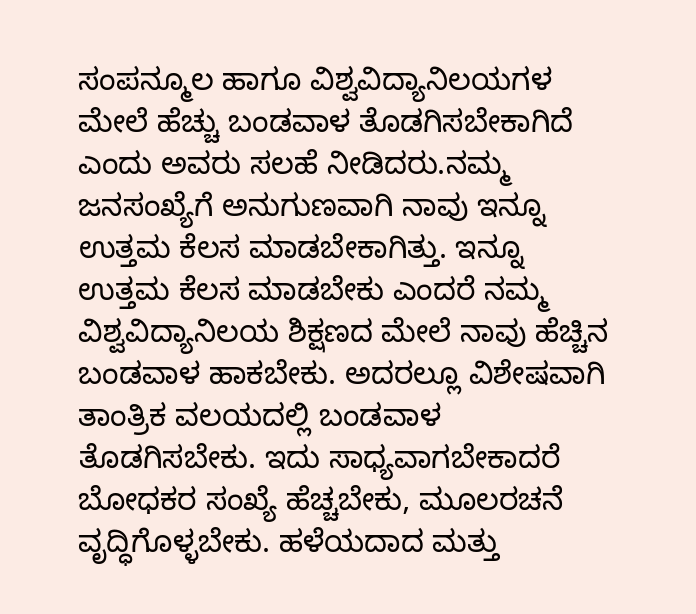ಸಂಪನ್ಮೂಲ ಹಾಗೂ ವಿಶ್ವವಿದ್ಯಾನಿಲಯಗಳ ಮೇಲೆ ಹೆಚ್ಚು ಬಂಡವಾಳ ತೊಡಗಿಸಬೇಕಾಗಿದೆ ಎಂದು ಅವರು ಸಲಹೆ ನೀಡಿದರು.ನಮ್ಮ ಜನಸಂಖ್ಯೆಗೆ ಅನುಗುಣವಾಗಿ ನಾವು ಇನ್ನೂ ಉತ್ತಮ ಕೆಲಸ ಮಾಡಬೇಕಾಗಿತ್ತು. ಇನ್ನೂ ಉತ್ತಮ ಕೆಲಸ ಮಾಡಬೇಕು ಎಂದರೆ ನಮ್ಮ ವಿಶ್ವವಿದ್ಯಾನಿಲಯ ಶಿಕ್ಷಣದ ಮೇಲೆ ನಾವು ಹೆಚ್ಚಿನ ಬಂಡವಾಳ ಹಾಕಬೇಕು. ಅದರಲ್ಲೂ ವಿಶೇಷವಾಗಿ ತಾಂತ್ರಿಕ ವಲಯದಲ್ಲಿ ಬಂಡವಾಳ ತೊಡಗಿಸಬೇಕು. ಇದು ಸಾಧ್ಯವಾಗಬೇಕಾದರೆ ಬೋಧಕರ ಸಂಖ್ಯೆ ಹೆಚ್ಚಬೇಕು, ಮೂಲರಚನೆ ವೃದ್ಧಿಗೊಳ್ಳಬೇಕು. ಹಳೆಯದಾದ ಮತ್ತು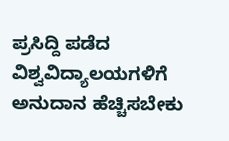ಪ್ರಸಿದ್ದಿ ಪಡೆದ ವಿಶ್ವವಿದ್ಯಾಲಯಗಳಿಗೆ ಅನುದಾನ ಹೆಚ್ಚಿಸಬೇಕು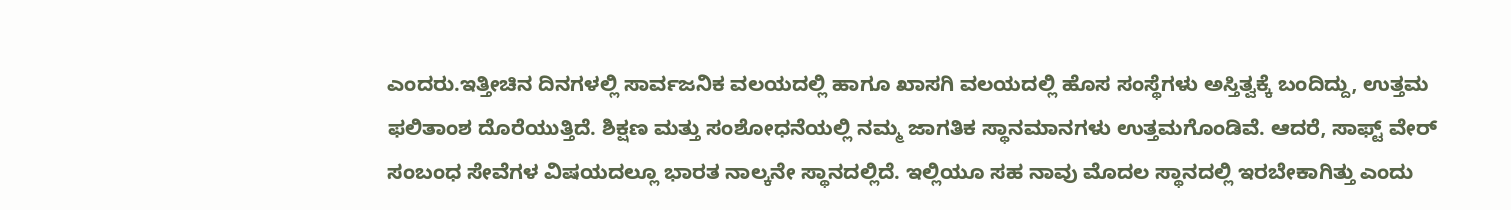ಎಂದರು.ಇತ್ತೀಚಿನ ದಿನಗಳಲ್ಲಿ ಸಾರ್ವಜನಿಕ ವಲಯದಲ್ಲಿ ಹಾಗೂ ಖಾಸಗಿ ವಲಯದಲ್ಲಿ ಹೊಸ ಸಂಸ್ಥೆಗಳು ಅಸ್ತಿತ್ವಕ್ಕೆ ಬಂದಿದ್ದು, ಉತ್ತಮ ಫಲಿತಾಂಶ ದೊರೆಯುತ್ತಿದೆ. ಶಿಕ್ಷಣ ಮತ್ತು ಸಂಶೋಧನೆಯಲ್ಲಿ ನಮ್ಮ ಜಾಗತಿಕ ಸ್ಥಾನಮಾನಗಳು ಉತ್ತಮಗೊಂಡಿವೆ. ಆದರೆ, ಸಾಫ್ಟ್ ವೇರ್ ಸಂಬಂಧ ಸೇವೆಗಳ ವಿಷಯದಲ್ಲೂ ಭಾರತ ನಾಲ್ಕನೇ ಸ್ಥಾನದಲ್ಲಿದೆ. ಇಲ್ಲಿಯೂ ಸಹ ನಾವು ಮೊದಲ ಸ್ಥಾನದಲ್ಲಿ ಇರಬೇಕಾಗಿತ್ತು ಎಂದು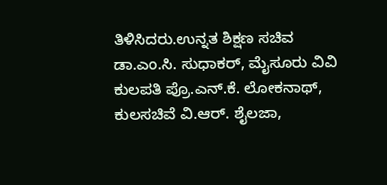ತಿಳಿಸಿದರು.ಉನ್ನತ ಶಿಕ್ಷಣ ಸಚಿವ ಡಾ.ಎಂ.ಸಿ. ಸುಧಾಕರ್, ಮೈಸೂರು ವಿವಿ ಕುಲಪತಿ ಪ್ರೊ.ಎನ್.ಕೆ. ಲೋಕನಾಥ್, ಕುಲಸಚಿವೆ ವಿ.ಆರ್. ಶೈಲಜಾ,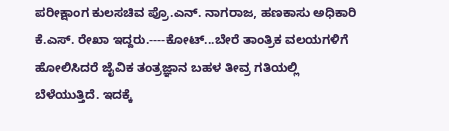ಪರೀಕ್ಷಾಂಗ ಕುಲಸಚಿವ ಪ್ರೊ.ಎನ್. ನಾಗರಾಜ, ಹಣಕಾಸು ಅಧಿಕಾರಿ ಕೆ.ಎಸ್. ರೇಖಾ ಇದ್ದರು.----ಕೋಟ್...ಬೇರೆ ತಾಂತ್ರಿಕ ವಲಯಗಳಿಗೆ ಹೋಲಿಸಿದರೆ ಜೈವಿಕ ತಂತ್ರಜ್ಞಾನ ಬಹಳ ತೀವ್ರ ಗತಿಯಲ್ಲಿ ಬೆಳೆಯುತ್ತಿದೆ. ಇದಕ್ಕೆ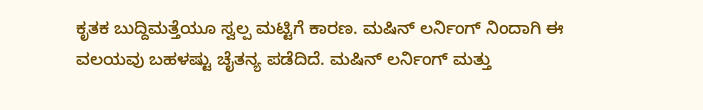ಕೃತಕ ಬುದ್ದಿಮತ್ತೆಯೂ ಸ್ವಲ್ಪ ಮಟ್ಟಿಗೆ ಕಾರಣ. ಮಷಿನ್ ಲರ್ನಿಂಗ್‌ ನಿಂದಾಗಿ ಈ ವಲಯವು ಬಹಳಷ್ಟು ಚೈತನ್ಯ ಪಡೆದಿದೆ. ಮಷಿನ್ ಲರ್ನಿಂಗ್ ಮತ್ತು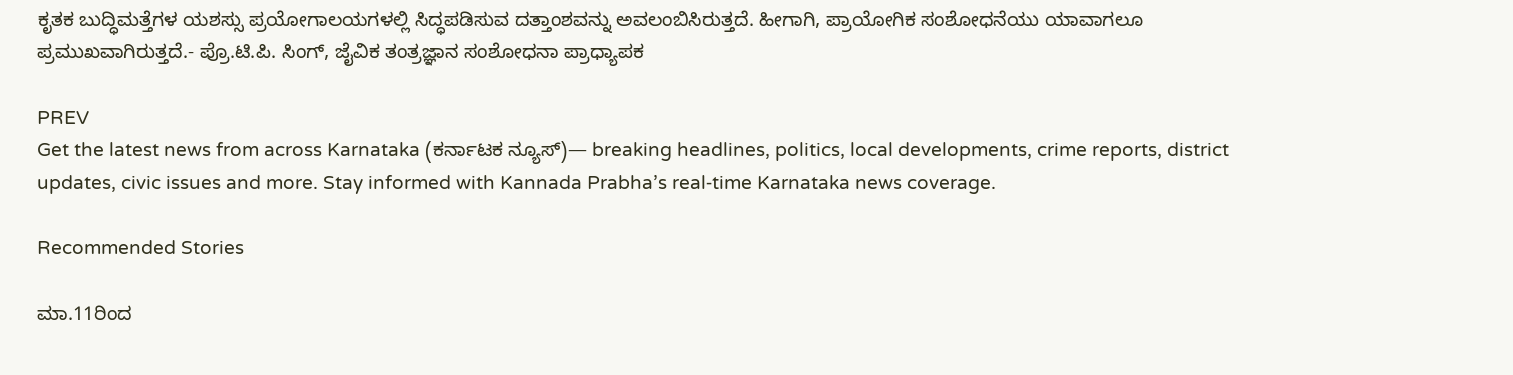ಕೃತಕ ಬುದ್ಧಿಮತ್ತೆಗಳ ಯಶಸ್ಸು ಪ್ರಯೋಗಾಲಯಗಳಲ್ಲಿ ಸಿದ್ಧಪಡಿಸುವ ದತ್ತಾಂಶವನ್ನು ಅವಲಂಬಿಸಿರುತ್ತದೆ. ಹೀಗಾಗಿ, ಪ್ರಾಯೋಗಿಕ ಸಂಶೋಧನೆಯು ಯಾವಾಗಲೂ ಪ್ರಮುಖವಾಗಿರುತ್ತದೆ.- ಪ್ರೊ.ಟಿ.ಪಿ. ಸಿಂಗ್, ಜೈವಿಕ ತಂತ್ರಜ್ಞಾನ ಸಂಶೋಧನಾ ಪ್ರಾಧ್ಯಾಪಕ

PREV
Get the latest news from across Karnataka (ಕರ್ನಾಟಕ ನ್ಯೂಸ್)— breaking headlines, politics, local developments, crime reports, district updates, civic issues and more. Stay informed with Kannada Prabha’s real‑time Karnataka news coverage.

Recommended Stories

ಮಾ.11ರಿಂದ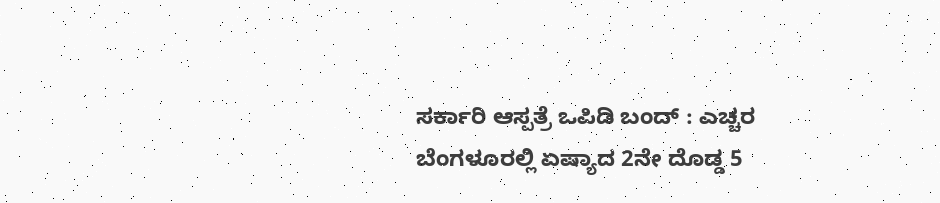ಸರ್ಕಾರಿ ಆಸ್ಪತ್ರೆ ಒಪಿಡಿ ಬಂದ್‌ : ಎಚ್ಚರ
ಬೆಂಗಳೂರಲ್ಲಿ ಏಷ್ಯಾದ 2ನೇ ದೊಡ್ಡ 5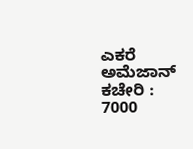ಎಕರೆ ಅಮೆಜಾನ್‌ ಕಚೇರಿ : 7000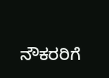ನೌಕರರಿಗೆ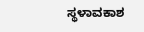ಸ್ಥಳಾವಕಾಶ